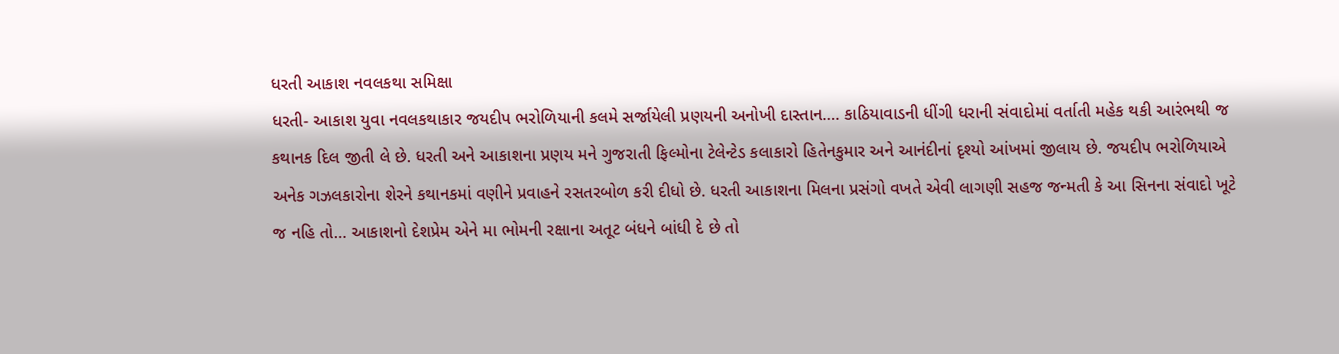ધરતી આકાશ નવલકથા સમિક્ષા
ધરતી- આકાશ યુવા નવલકથાકાર જયદીપ ભરોળિયાની કલમે સર્જાયેલી પ્રણયની અનોખી દાસ્તાન…. કાઠિયાવાડની ધીંગી ધરાની સંવાદોમાં વર્તાતી મહેક થકી આરંભથી જ કથાનક દિલ જીતી લે છે. ધરતી અને આકાશના પ્રણય મને ગુજરાતી ફિલ્મોના ટેલેન્ટેડ કલાકારો હિતેનકુમાર અને આનંદીનાં દૃશ્યો આંખમાં જીલાય છે. જયદીપ ભરોળિયાએ અનેક ગઝલકારોના શેરને કથાનકમાં વણીને પ્રવાહને રસતરબોળ કરી દીધો છે. ધરતી આકાશના મિલના પ્રસંગો વખતે એવી લાગણી સહજ જન્મતી કે આ સિનના સંવાદો ખૂટે જ નહિ તો… આકાશનો દેશપ્રેમ એને મા ભોમની રક્ષાના અતૂટ બંધને બાંધી દે છે તો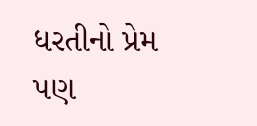ધરતીનો પ્રેમ પણ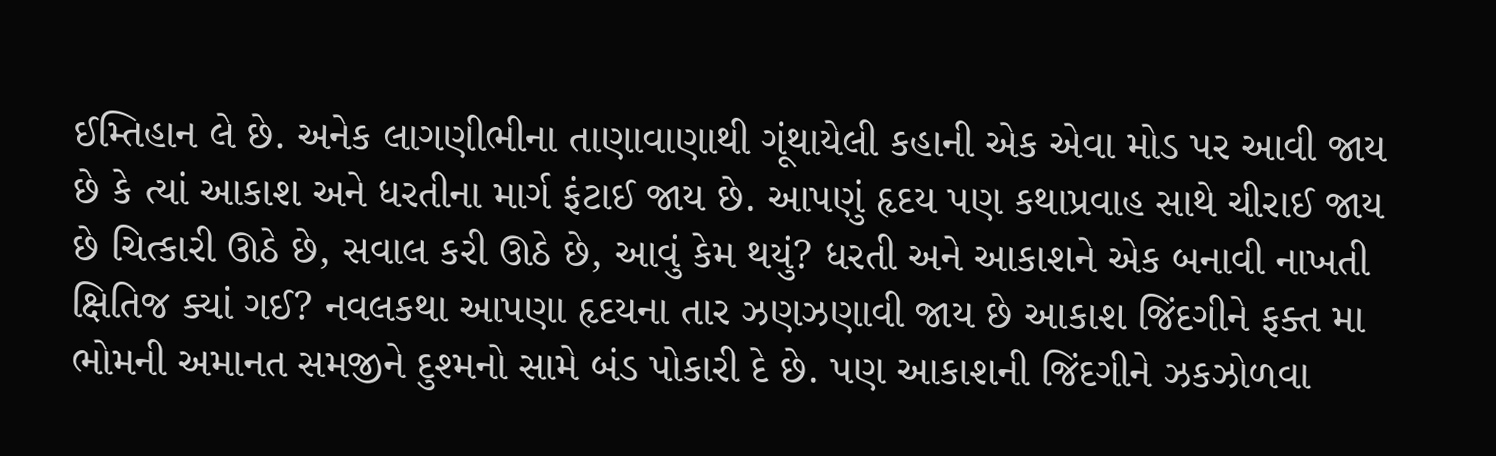ઈમ્તિહાન લે છે. અનેક લાગણીભીના તાણાવાણાથી ગૂંથાયેલી કહાની એક એવા મોડ પર આવી જાય છે કે ત્યાં આકાશ અને ધરતીના માર્ગ ફંટાઈ જાય છે. આપણું હૃદય પણ કથાપ્રવાહ સાથે ચીરાઈ જાય છે ચિત્કારી ઊઠે છે, સવાલ કરી ઊઠે છે, આવું કેમ થયું? ધરતી અને આકાશને એક બનાવી નાખતી ક્ષિતિજ ક્યાં ગઈ? નવલકથા આપણા હૃદયના તાર ઝણઝણાવી જાય છે આકાશ જિંદગીને ફક્ત મા ભોમની અમાનત સમજીને દુશ્મનો સામે બંડ પોકારી દે છે. પણ આકાશની જિંદગીને ઝકઝોળવા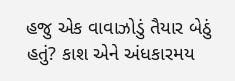હજુ એક વાવાઝોડું તૈયાર બેઠું હતું? કાશ એને અંધકારમય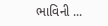ભાવિની ...